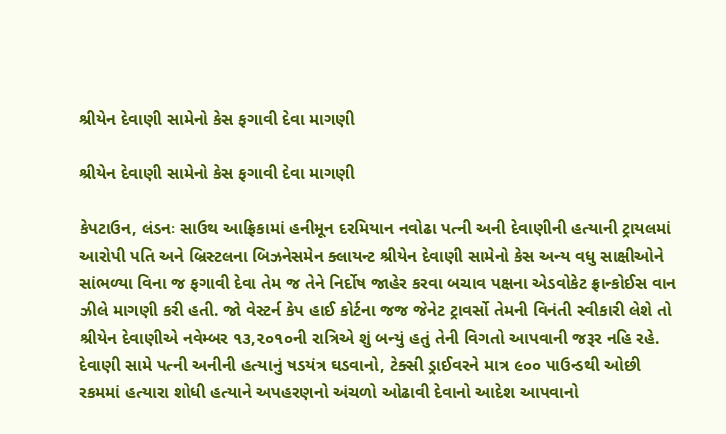શ્રીયેન દેવાણી સામેનો કેસ ફગાવી દેવા માગણી

શ્રીયેન દેવાણી સામેનો કેસ ફગાવી દેવા માગણી

કેપટાઉન, લંડનઃ સાઉથ આફ્રિકામાં હનીમૂન દરમિયાન નવોઢા પત્ની અની દેવાણીની હત્યાની ટ્રાયલમાં આરોપી પતિ અને બ્રિસ્ટલના બિઝનેસમેન ક્લાયન્ટ શ્રીયેન દેવાણી સામેનો કેસ અન્ય વધુ સાક્ષીઓને સાંભળ્યા વિના જ ફગાવી દેવા તેમ જ તેને નિર્દોષ જાહેર કરવા બચાવ પક્ષના એડવોકેટ ફ્રાન્કોઈસ વાન ઝીલે માગણી કરી હતી. જો વેસ્ટર્ન કેપ હાઈ કોર્ટના જજ જેનેટ ટ્રાવર્સો તેમની વિનંતી સ્વીકારી લેશે તો શ્રીયેન દેવાણીએ નવેમ્બર ૧૩,૨૦૧૦ની રાત્રિએ શું બન્યું હતું તેની વિગતો આપવાની જરૂર નહિ રહે. દેવાણી સામે પત્ની અનીની હત્યાનું ષડયંત્ર ઘડવાનો, ટેક્સી ડ્રાઈવરને માત્ર ૯૦૦ પાઉન્ડથી ઓછી રકમમાં હત્યારા શોધી હત્યાને અપહરણનો અંચળો ઓઢાવી દેવાનો આદેશ આપવાનો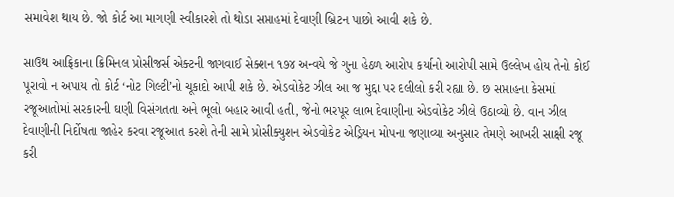સમાવેશ થાય છે. જો કોર્ટ આ માગણી સ્વીકારશે તો થોડા સપ્તાહમાં દેવાણી બ્રિટન પાછો આવી શકે છે.

સાઉથ આફ્રિકાના ક્રિમિનલ પ્રોસીજર્સ એક્ટની જાગવાઈ સેક્શન ૧૭૪ અન્વયે જે ગુના હેઠળ આરોપ કર્યાનો આરોપી સામે ઉલ્લેખ હોય તેનો કોઈ પૂરાવો ન અપાય તો કોર્ટ ‘નોટ ગિલ્ટી’નો ચૂકાદો આપી શકે છે. એડવોકેટ ઝીલ આ જ મુદ્દા પર દલીલો કરી રહ્યા છે. છ સપ્તાહના કેસમાં રજૂઆતોમાં સરકારની ઘણી વિસંગતતા અને ભૂલો બહાર આવી હતી, જેનો ભરપૂર લાભ દેવાણીના એડવોકેટ ઝીલે ઉઠાવ્યો છે. વાન ઝીલ દેવાણીની નિર્દોષતા જાહેર કરવા રજૂઆત કરશે તેની સામે પ્રોસીક્યુશન એડવોકેટ એડ્રિયન મોપના જણાવ્યા અનુસાર તેમણે આખરી સાક્ષી રજૂ કરી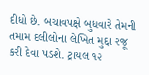દીધો છે. બચાવપક્ષે બુધવારે તેમની તમામ દલીલોના લેખિત મુદ્દા રજૂ કરી દેવા પડશે. ટ્રાયલ ૧૨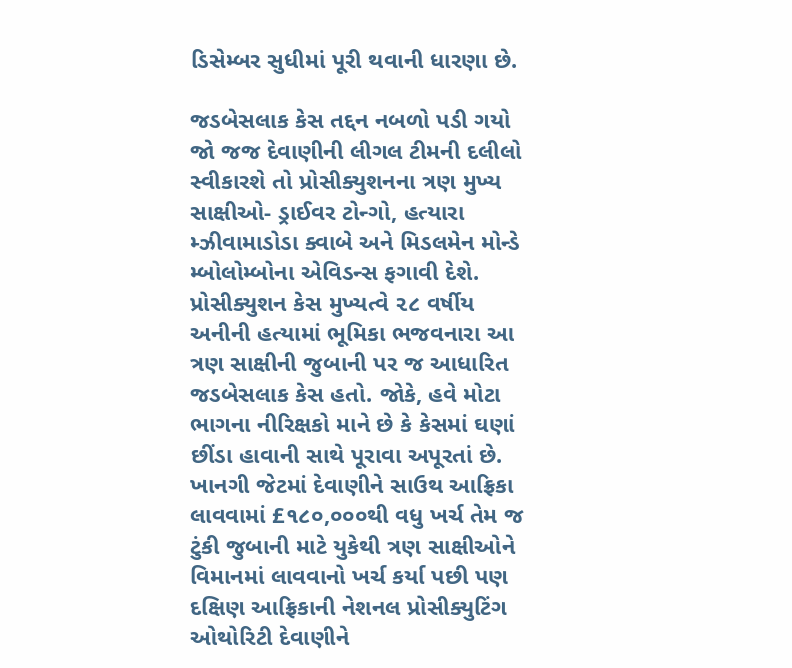ડિસેમ્બર સુધીમાં પૂરી થવાની ધારણા છે.

જડબેસલાક કેસ તદ્દન નબળો પડી ગયો
જો જજ દેવાણીની લીગલ ટીમની દલીલો સ્વીકારશે તો પ્રોસીક્યુશનના ત્રણ મુખ્ય સાક્ષીઓ- ડ્રાઈવર ટોન્ગો, હત્યારા મ્ઝીવામાડોડા ક્વાબે અને મિડલમેન મોન્ડે મ્બોલોમ્બોના એવિડન્સ ફગાવી દેશે. પ્રોસીક્યુશન કેસ મુખ્યત્વે ૨૮ વર્ષીય અનીની હત્યામાં ભૂમિકા ભજવનારા આ ત્રણ સાક્ષીની જુબાની પર જ આધારિત જડબેસલાક કેસ હતો. જોકે, હવે મોટા ભાગના નીરિક્ષકો માને છે કે કેસમાં ઘણાં છીંડા હાવાની સાથે પૂરાવા અપૂરતાં છે.
ખાનગી જેટમાં દેવાણીને સાઉથ આફ્રિકા લાવવામાં £૧૮૦,૦૦૦થી વધુ ખર્ચ તેમ જ ટુંકી જુબાની માટે યુકેથી ત્રણ સાક્ષીઓને વિમાનમાં લાવવાનો ખર્ચ કર્યા પછી પણ દક્ષિણ આફ્રિકાની નેશનલ પ્રોસીક્યુટિંગ ઓથોરિટી દેવાણીને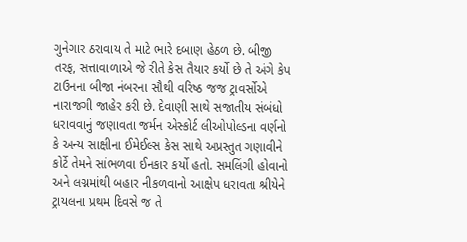ગુનેગાર ઠરાવાય તે માટે ભારે દબાણ હેઠળ છે. બીજી તરફ, સત્તાવાળાએ જે રીતે કેસ તૈયાર કર્યો છે તે અંગે કેપ ટાઉનના બીજા નંબરના સૌથી વરિષ્ઠ જજ ટ્રાવર્સોએ નારાજગી જાહેર કરી છે. દેવાણી સાથે સજાતીય સંબંધો ધરાવવાનું જણાવતા જર્મન એસ્કોર્ટ લીઓપોલ્ડના વર્ણનો કે અન્ય સાક્ષીના ઈમેઈલ્સ કેસ સાથે અપ્રસ્તુત ગણાવીને કોર્ટે તેમને સાંભળવા ઈનકાર કર્યો હતો. સમલિંગી હોવાનો અને લગ્નમાંથી બહાર નીકળવાનો આક્ષેપ ધરાવતા શ્રીયેને ટ્રાયલના પ્રથમ દિવસે જ તે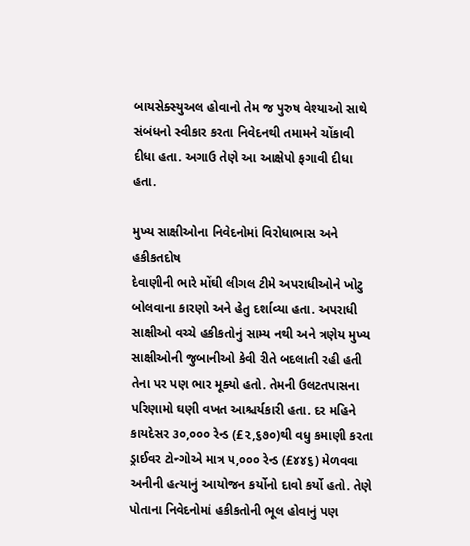બાયસેક્સ્યુઅલ હોવાનો તેમ જ પુરુષ વેશ્યાઓ સાથે સંબંધનો સ્વીકાર કરતા નિવેદનથી તમામને ચોંકાવી દીધા હતા. અગાઉ તેણે આ આક્ષેપો ફગાવી દીધા હતા.

મુખ્ય સાક્ષીઓના નિવેદનોમાં વિરોધાભાસ અને હકીકતદોષ
દેવાણીની ભારે મોંઘી લીગલ ટીમે અપરાધીઓને ખોટુ બોલવાના કારણો અને હેતુ દર્શાવ્યા હતા. અપરાધી સાક્ષીઓ વચ્ચે હકીકતોનું સામ્ય નથી અને ત્રણેય મુખ્ય સાક્ષીઓની જુબાનીઓ કેવી રીતે બદલાતી રહી હતી તેના પર પણ ભાર મૂક્યો હતો. તેમની ઉલટતપાસના પરિણામો ઘણી વખત આશ્ચર્યકારી હતા. દર મહિને કાયદેસર ૩૦,૦૦૦ રેન્ડ (£૨,૬૭૦)થી વધુ કમાણી કરતા ડ્રાઈવર ટોન્ગોએ માત્ર ૫,૦૦૦ રેન્ડ (£૪૪૬) મેળવવા અનીની હત્યાનું આયોજન કર્યોનો દાવો કર્યો હતો. તેણે પોતાના નિવેદનોમાં હકીકતોની ભૂલ હોવાનું પણ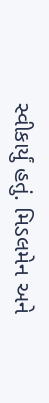સ્વીકાર્યું હતું. મિડલમેન અને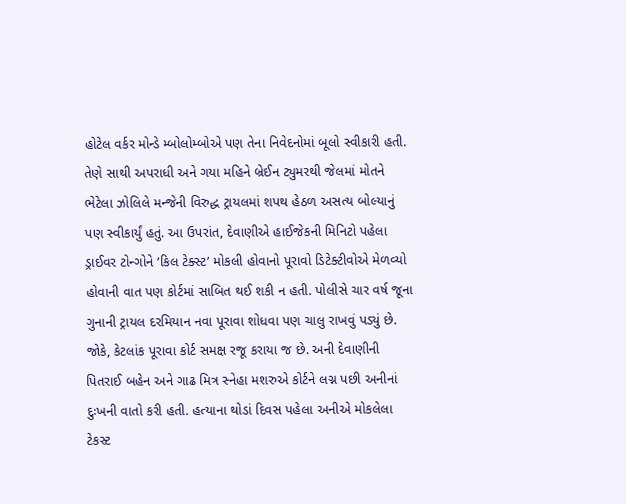હોટેલ વર્કર મોન્ડે મ્બોલોમ્બોએ પણ તેના નિવેદનોમાં બૂલો સ્વીકારી હતી. તેણે સાથી અપરાધી અને ગયા મહિને બ્રેઈન ટ્યુમરથી જેલમાં મોતને ભેટેલા ઝોલિલે મન્જેની વિરુદ્ધ ટ્રાયલમાં શપથ હેઠળ અસત્ય બોલ્યાનું પણ સ્વીકાર્યું હતું. આ ઉપરાંત, દેવાણીએ હાઈજેકની મિનિટો પહેલા ડ્રાઈવર ટોન્ગોને ‘કિલ ટેક્સ્ટ’ મોકલી હોવાનો પૂરાવો ડિટેક્ટીવોએ મેળવ્યો હોવાની વાત પણ કોર્ટમાં સાબિત થઈ શકી ન હતી. પોલીસે ચાર વર્ષ જૂના ગુનાની ટ્રાયલ દરમિયાન નવા પૂરાવા શોધવા પણ ચાલુ રાખવું પડ્યું છે.
જોકે, કેટલાંક પૂરાવા કોર્ટ સમક્ષ રજૂ કરાયા જ છે. અની દેવાણીની પિતરાઈ બહેન અને ગાઢ મિત્ર સ્નેહા મશરુએ કોર્ટને લગ્ન પછી અનીનાં દુઃખની વાતો કરી હતી. હત્યાના થોડાં દિવસ પહેલા અનીએ મોકલેલા ટેકસ્ટ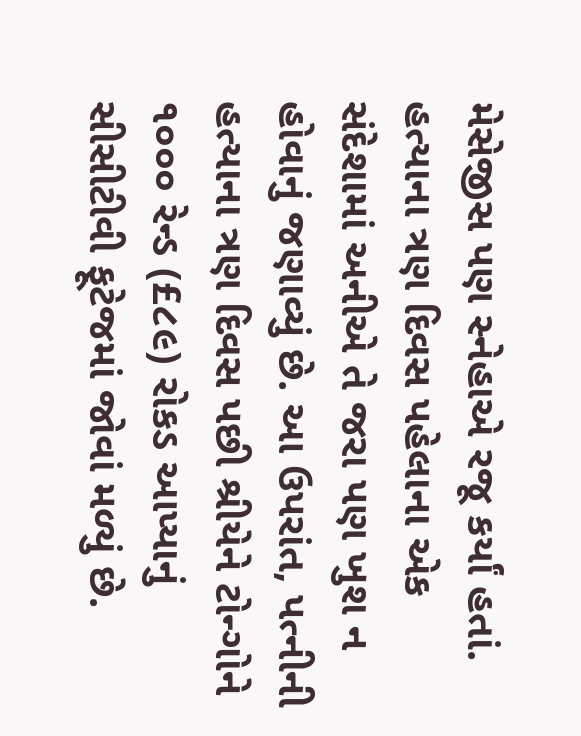મેસેજીસ પણ સ્નેહાએ રજૂ કર્યાં હતાં. હત્યાના ત્રણ દિવસ પહેલાના એક સંદેશામાં અનીએ તે જરા પણ ખુશ ન હોવાનું જણાવ્યું છે. આ ઉપરાંત, પત્નીની હત્યાના ત્રણ દિવસ પછી શ્રીયેને ટોન્ગોને ૧૦૦૦ રેન્ડ (£૮૯) રોકડ આપ્યાનું સીસીટીવી ફૂટેજમાં જોવાં મળ્યું છે.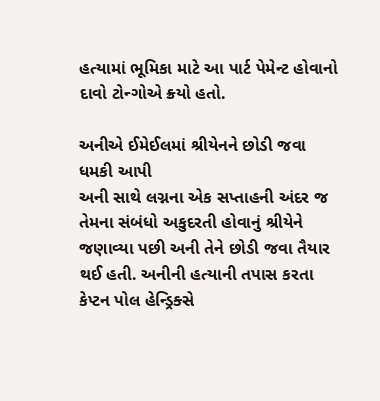હત્યામાં ભૂમિકા માટે આ પાર્ટ પેમેન્ટ હોવાનો દાવો ટોન્ગોએ ક્ર્યો હતો.

અનીએ ઈમેઈલમાં શ્રીયેનને છોડી જવા ધમકી આપી
અની સાથે લગ્નના એક સપ્તાહની અંદર જ તેમના સંબંધો અકુદરતી હોવાનું શ્રીયેને જણાવ્યા પછી અની તેને છોડી જવા તૈયાર થઈ હતી. અનીની હત્યાની તપાસ કરતા કેપ્ટન પોલ હેન્ડ્રિક્સે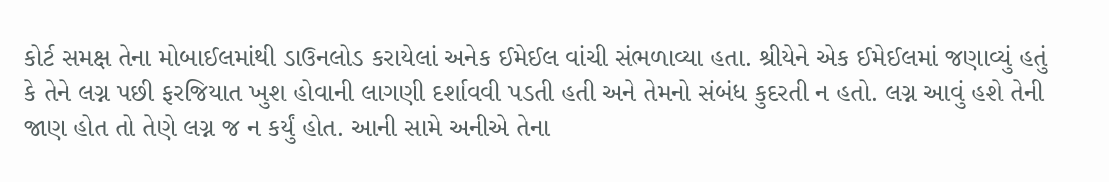કોર્ટ સમક્ષ તેના મોબાઈલમાંથી ડાઉનલોડ કરાયેલાં અનેક ઈમેઈલ વાંચી સંભળાવ્યા હતા. શ્રીયેને એક ઈમેઈલમાં જણાવ્યું હતું કે તેને લગ્ન પછી ફરજિયાત ખુશ હોવાની લાગણી દર્શાવવી પડતી હતી અને તેમનો સંબંધ કુદરતી ન હતો. લગ્ન આવું હશે તેની જાણ હોત તો તેણે લગ્ન જ ન કર્યું હોત. આની સામે અનીએ તેના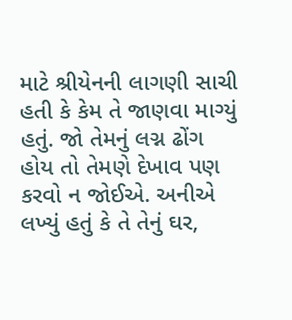માટે શ્રીયેનની લાગણી સાચી હતી કે કેમ તે જાણવા માગ્યું હતું. જો તેમનું લગ્ન ઢોંગ હોય તો તેમણે દેખાવ પણ કરવો ન જોઈએ. અનીએ લખ્યું હતું કે તે તેનું ઘર,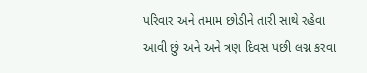પરિવાર અને તમામ છોડીને તારી સાથે રહેવા આવી છું અને અને ત્રણ દિવસ પછી લગ્ન કરવા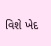વિશે ખેદ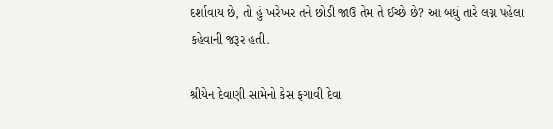દર્શાવાય છે, તો હું ખરેખર તને છોડી જાઉ તેમ તે ઈચ્છે છે? આ બધું તારે લગ્ન પહેલા કહેવાની જરૂર હતી.

શ્રીયેન દેવાણી સામેનો કેસ ફગાવી દેવા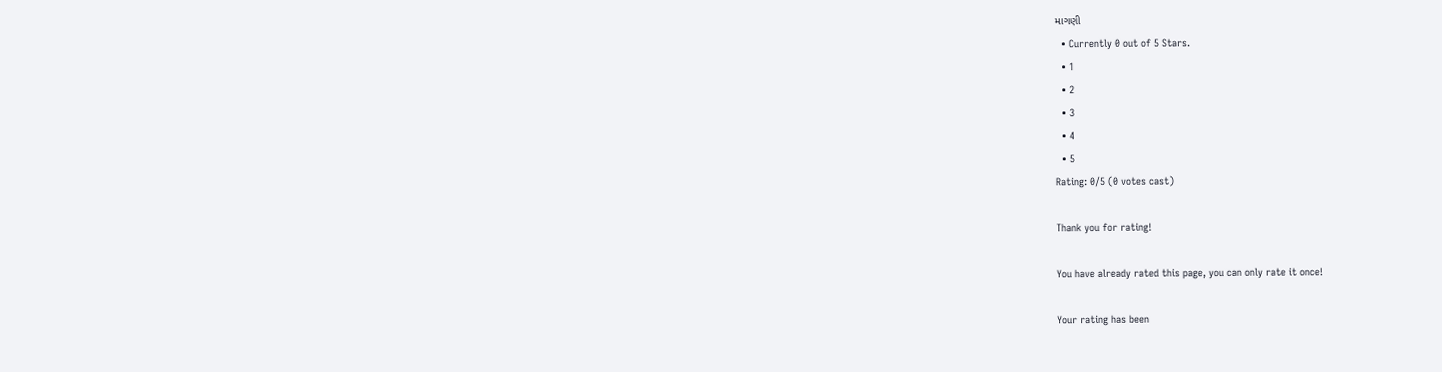માગણી
  • Currently 0 out of 5 Stars.
  • 1
  • 2
  • 3
  • 4
  • 5
Rating: 0/5 (0 votes cast)

Thank you for rating!

You have already rated this page, you can only rate it once!

Your rating has been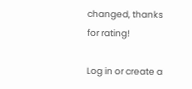changed, thanks for rating!

Log in or create a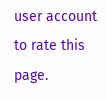user account to rate this page.